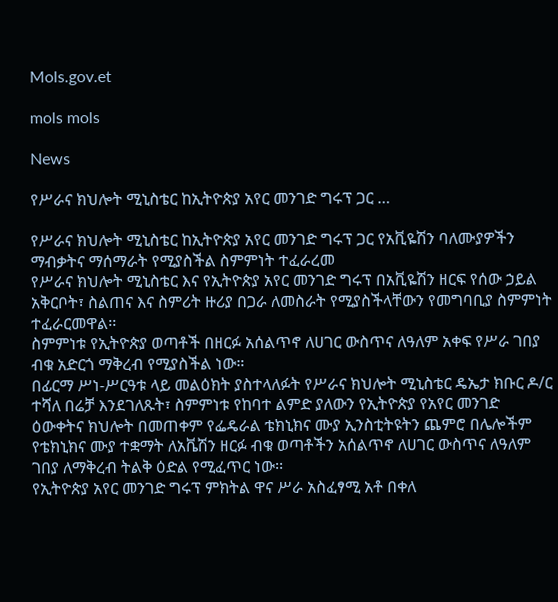Mols.gov.et

mols mols

News

የሥራና ክህሎት ሚኒስቴር ከኢትዮጵያ አየር መንገድ ግሩፕ ጋር …

የሥራና ክህሎት ሚኒስቴር ከኢትዮጵያ አየር መንገድ ግሩፕ ጋር የአቪዬሽን ባለሙያዎችን ማብቃትና ማሰማራት የሚያስችል ስምምነት ተፈራረመ
የሥራና ክህሎት ሚኒስቴር እና የኢትዮጵያ አየር መንገድ ግሩፕ በአቪዬሽን ዘርፍ የሰው ኃይል አቅርቦት፣ ስልጠና እና ስምሪት ዙሪያ በጋራ ለመስራት የሚያስችላቸውን የመግባቢያ ስምምነት ተፈራርመዋል፡፡
ስምምነቱ የኢትዮጵያ ወጣቶች በዘርፉ አሰልጥኖ ለሀገር ውስጥና ለዓለም አቀፍ የሥራ ገበያ ብቁ አድርጎ ማቅረብ የሚያስችል ነው።
በፊርማ ሥነ-ሥርዓቱ ላይ መልዕክት ያስተላለፉት የሥራና ክህሎት ሚኒስቴር ዴኤታ ክቡር ዶ/ር ተሻለ በሬቻ እንደገለጹት፣ ስምምነቱ የከባተ ልምድ ያለውን የኢትዮጵያ የአየር መንገድ ዕውቀትና ክህሎት በመጠቀም የፌዴራል ቴክኒክና ሙያ ኢንስቲትዩትን ጨምሮ በሌሎችም የቴክኒክና ሙያ ተቋማት ለአቬሽን ዘርፉ ብቁ ወጣቶችን አሰልጥኖ ለሀገር ውስጥና ለዓለም ገበያ ለማቅረብ ትልቅ ዕድል የሚፈጥር ነው፡፡
የኢትዮጵያ አየር መንገድ ግሩፕ ምክትል ዋና ሥራ አስፈፃሚ አቶ በቀለ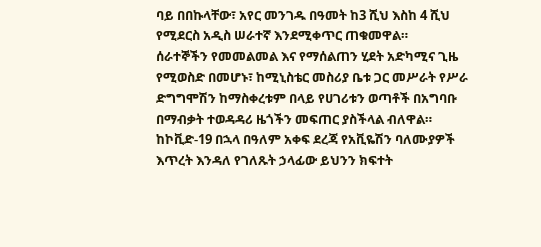ባይ በበኩላቸው፣ አየር መንገዱ በዓመት ከ3 ሺህ እስከ 4 ሺህ የሚደርስ አዲስ ሠራተኛ እንደሚቀጥር ጠቁመዋል።
ሰራተኞችን የመመልመል እና የማሰልጠን ሂደት አድካሚና ጊዜ የሚወስድ በመሆኑ፣ ከሚኒስቴር መስሪያ ቤቱ ጋር መሥራት የሥራ ድግግሞሽን ከማስቀረቱም በላይ የሀገሪቱን ወጣቶች በአግባቡ በማብቃት ተወዳዳሪ ዜጎችን መፍጠር ያስችላል ብለዋል።
ከኮቪድ-19 በኋላ በዓለም አቀፍ ደረጃ የአቪዬሽን ባለሙያዎች እጥረት እንዳለ የገለጹት ኃላፊው ይህንን ክፍተት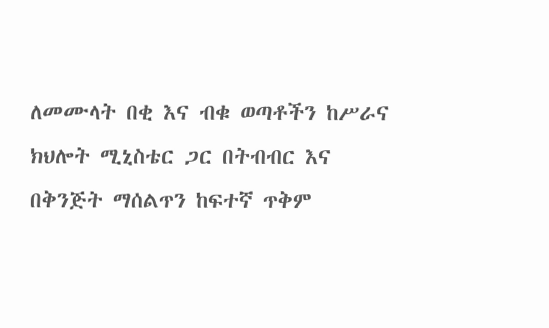ለመሙላት በቂ እና ብቁ ወጣቶችን ከሥራና ክህሎት ሚኒስቴር ጋር በትብብር እና በቅንጅት ማሰልጥን ከፍተኛ ጥቅም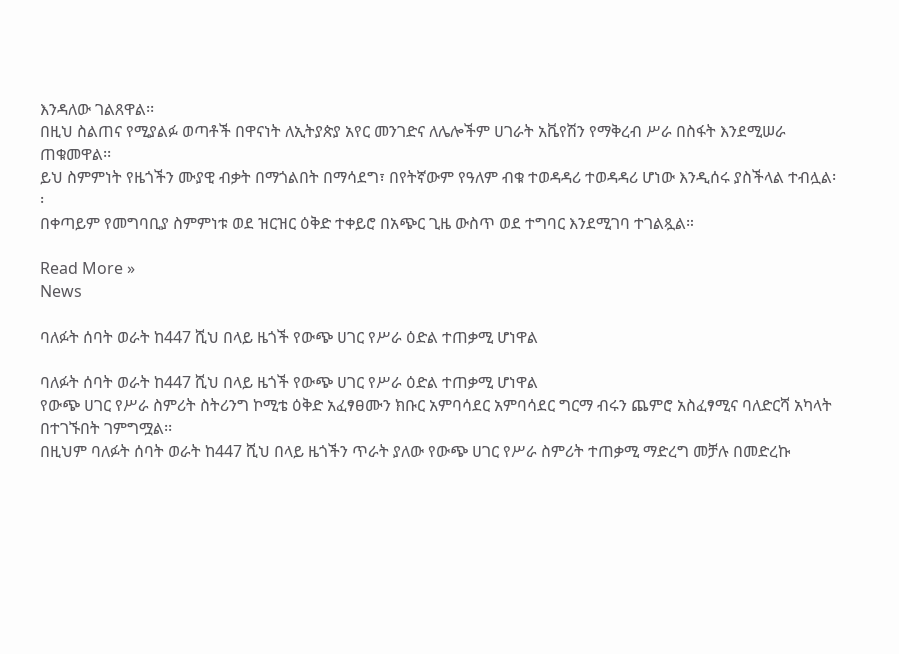እንዳለው ገልጸዋል፡፡
በዚህ ስልጠና የሚያልፉ ወጣቶች በዋናነት ለኢትያጵያ አየር መንገድና ለሌሎችም ሀገራት አቬየሽን የማቅረብ ሥራ በስፋት እንደሚሠራ ጠቁመዋል፡፡
ይህ ስምምነት የዜጎችን ሙያዊ ብቃት በማጎልበት በማሳደግ፣ በየትኛውም የዓለም ብቁ ተወዳዳሪ ተወዳዳሪ ሆነው እንዲሰሩ ያስችላል ተብሏል፡፡
በቀጣይም የመግባቢያ ስምምነቱ ወደ ዝርዝር ዕቅድ ተቀይሮ በአጭር ጊዜ ውስጥ ወደ ተግባር እንደሚገባ ተገልጿል።

Read More »
News

ባለፉት ሰባት ወራት ከ447 ሺህ በላይ ዜጎች የውጭ ሀገር የሥራ ዕድል ተጠቃሚ ሆነዋል

ባለፉት ሰባት ወራት ከ447 ሺህ በላይ ዜጎች የውጭ ሀገር የሥራ ዕድል ተጠቃሚ ሆነዋል
የውጭ ሀገር የሥራ ስምሪት ስትሪንግ ኮሚቴ ዕቅድ አፈፃፀሙን ክቡር አምባሳደር አምባሳደር ግርማ ብሩን ጨምሮ አስፈፃሚና ባለድርሻ አካላት በተገኙበት ገምግሟል፡፡
በዚህም ባለፉት ሰባት ወራት ከ447 ሺህ በላይ ዜጎችን ጥራት ያለው የውጭ ሀገር የሥራ ስምሪት ተጠቃሚ ማድረግ መቻሉ በመድረኩ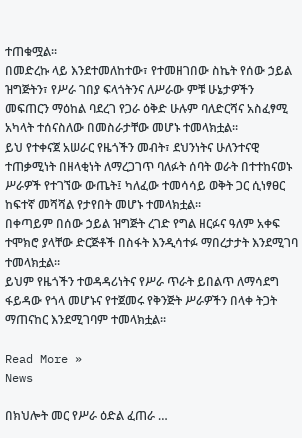ተጠቁሟል፡፡
በመድረኩ ላይ እንደተመለከተው፣ የተመዘገበው ስኬት የሰው ኃይል ዝግጅትን፣ የሥራ ገበያ ፍላጎትንና ለሥራው ምቹ ሁኔታዎችን መፍጠርን ማዕከል ባደረገ የጋራ ዕቅድ ሁሉም ባለድርሻና አስፈፃሚ አካላት ተሰናስለው በመስራታቸው መሆኑ ተመላክቷል።
ይህ የተቀናጀ አሠራር የዜጎችን መብት፣ ደህንነትና ሁለንተናዊ ተጠቃሚነት በዘላቂነት ለማረጋገጥ ባለፉት ሰባት ወራት በተተከናወኑ ሥራዎች የተገኘው ውጤት፤ ካለፈው ተመሳሳይ ወቅት ጋር ሲነፃፀር ከፍተኛ መሻሻል የታየበት መሆኑ ተመላክቷል።
በቀጣይም በሰው ኃይል ዝግጅት ረገድ የግል ዘርፉና ዓለም አቀፍ ተሞክሮ ያላቸው ድርጅቶች በስፋት እንዲሳተፉ ማበረታታት እንደሚገባ ተመላክቷል።
ይህም የዜጎችን ተወዳዳሪነትና የሥራ ጥራት ይበልጥ ለማሳደግ ፋይዳው የጎላ መሆኑና የተጀመሩ የቅንጅት ሥራዎችን በላቀ ትጋት ማጠናከር እንደሚገባም ተመላክቷል፡፡

Read More »
News

በክህሎት መር የሥራ ዕድል ፈጠራ …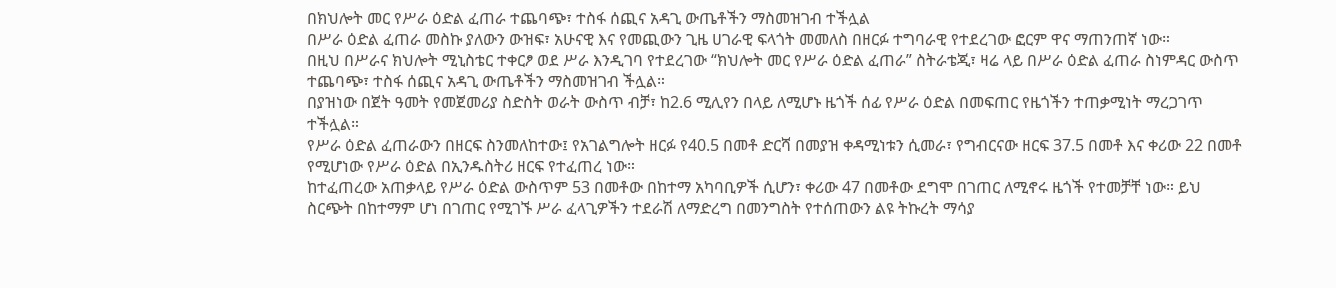በክህሎት መር የሥራ ዕድል ፈጠራ ተጨባጭ፣ ተስፋ ሰጪና አዳጊ ውጤቶችን ማስመዝገብ ተችሏል
በሥራ ዕድል ፈጠራ መስኩ ያለውን ውዝፍ፣ አሁናዊ እና የመጪውን ጊዜ ሀገራዊ ፍላጎት መመለስ በዘርፉ ተግባራዊ የተደረገው ፎርም ዋና ማጠንጠኛ ነው።
በዚህ በሥራና ክህሎት ሚኒስቴር ተቀርፆ ወደ ሥራ እንዲገባ የተደረገው “ክህሎት መር የሥራ ዕድል ፈጠራ” ስትራቴጂ፣ ዛሬ ላይ በሥራ ዕድል ፈጠራ ስነምዳር ውስጥ ተጨባጭ፣ ተስፋ ሰጪና አዳጊ ውጤቶችን ማስመዝገብ ችሏል።
በያዝነው በጀት ዓመት የመጀመሪያ ስድስት ወራት ውስጥ ብቻ፣ ከ2.6 ሚሊየን በላይ ለሚሆኑ ዜጎች ሰፊ የሥራ ዕድል በመፍጠር የዜጎችን ተጠቃሚነት ማረጋገጥ ተችሏል።
የሥራ ዕድል ፈጠራውን በዘርፍ ስንመለከተው፤ የአገልግሎት ዘርፉ የ40.5 በመቶ ድርሻ በመያዝ ቀዳሚነቱን ሲመራ፣ የግብርናው ዘርፍ 37.5 በመቶ እና ቀሪው 22 በመቶ የሚሆነው የሥራ ዕድል በኢንዱስትሪ ዘርፍ የተፈጠረ ነው።
ከተፈጠረው አጠቃላይ የሥራ ዕድል ውስጥም 53 በመቶው በከተማ አካባቢዎች ሲሆን፣ ቀሪው 47 በመቶው ደግሞ በገጠር ለሚኖሩ ዜጎች የተመቻቸ ነው። ይህ ስርጭት በከተማም ሆነ በገጠር የሚገኙ ሥራ ፈላጊዎችን ተደራሽ ለማድረግ በመንግስት የተሰጠውን ልዩ ትኩረት ማሳያ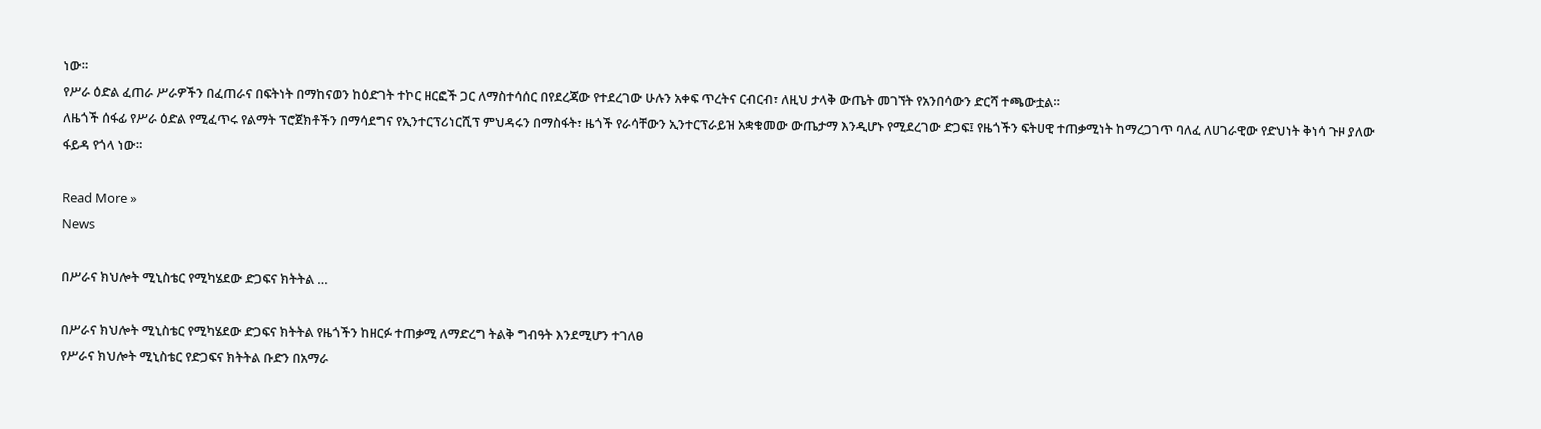ነው።
የሥራ ዕድል ፈጠራ ሥራዎችን በፈጠራና በፍትነት በማከናወን ከዕድገት ተኮር ዘርፎች ጋር ለማስተሳሰር በየደረጃው የተደረገው ሁሉን አቀፍ ጥረትና ርብርብ፣ ለዚህ ታላቅ ውጤት መገኘት የአንበሳውን ድርሻ ተጫውቷል።
ለዜጎች ሰፋፊ የሥራ ዕድል የሚፈጥሩ የልማት ፕሮጀክቶችን በማሳደግና የኢንተርፕሪነርሺፕ ምህዳሩን በማስፋት፣ ዜጎች የራሳቸውን ኢንተርፕራይዝ አቋቁመው ውጤታማ እንዲሆኑ የሚደረገው ድጋፍ፤ የዜጎችን ፍትሀዊ ተጠቃሚነት ከማረጋገጥ ባለፈ ለሀገራዊው የድህነት ቅነሳ ጉዞ ያለው ፋይዳ የጎላ ነው።

Read More »
News

በሥራና ክህሎት ሚኒስቴር የሚካሄደው ድጋፍና ክትትል …

በሥራና ክህሎት ሚኒስቴር የሚካሄደው ድጋፍና ክትትል የዜጎችን ከዘርፉ ተጠቃሚ ለማድረግ ትልቅ ግብዓት እንደሚሆን ተገለፀ
የሥራና ክህሎት ሚኒስቴር የድጋፍና ክትትል ቡድን በአማራ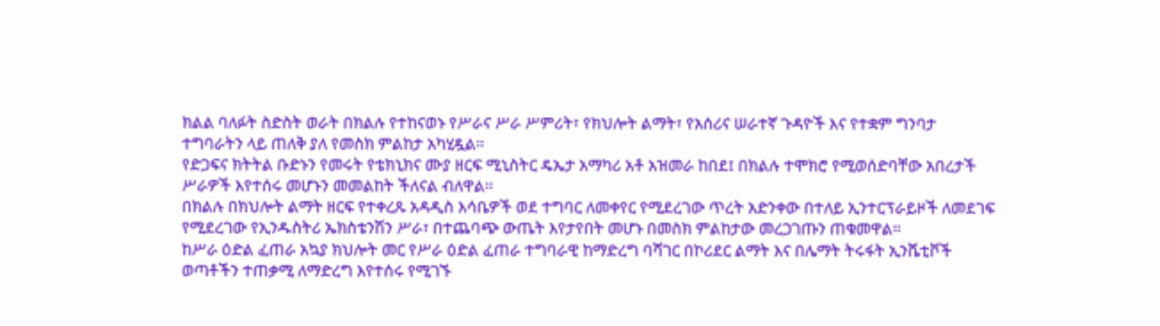ክልል ባለፉት ስድስት ወራት በክልሉ የተከናወኑ የሥራና ሥራ ሥምሪት፣ የክህሎት ልማት፣ የአሰሪና ሠራተኛ ጉዳዮች እና የተቋም ግንባታ ተግባራትን ላይ ጠለቅ ያለ የመስክ ምልከታ አካሂዷል፡፡
የድጋፍና ክትትል ቡድኑን የመሩት የቴክኒክና ሙያ ዘርፍ ሚኒስትር ዴኤታ አማካሪ አቶ አዝመራ ከበደ፤ በክልሉ ተሞክሮ የሚወሰድባቸው አበረታች ሥራዎች እየተሰሩ መሆኑን መመልከት ችለናል ብለዋል፡፡
በክልሉ በክህሎት ልማት ዘርፍ የተቀረጹ አዳዲስ እሳቤዎች ወደ ተግባር ለመቀየር የሚደረገው ጥረት አድንቀው በተለይ ኢንተርፕራይዞች ለመደገፍ የሚደረገው የኢንዱስትሪ ኤክስቴንሽን ሥራ፣ በተጨባጭ ውጤት እየታየበት መሆኑ በመስክ ምልከታው መረጋገጡን ጠቁመዋል።
ከሥራ ዕድል ፈጠራ አኳያ ክህሎት መር የሥራ ዕድል ፈጠራ ተግባራዊ ከማድረግ ባሻገር በኮሪደር ልማት እና በሌማት ትሩፋት ኢንሼቲቮች ወጣቶችን ተጠቃሚ ለማድረግ እየተሰሩ የሚገኙ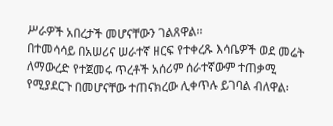ሥራዎች አበረታች መሆናቸውን ገልጸዋል፡፡
በተመሳሳይ በአሠሪና ሠራተኛ ዘርፍ የተቀረጹ እሳቤዎች ወደ መሬት ለማውረድ የተጀመሩ ጥረቶች አሰሪም ሰራተኛውም ተጠቃሚ የሚያደርጉ በመሆናቸው ተጠናክረው ሊቀጥሉ ይገባል ብለዋል፡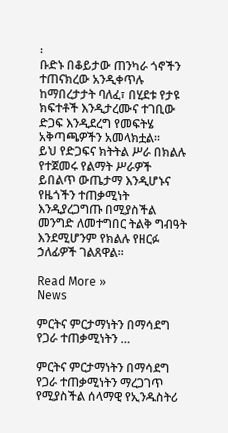፡
ቡድኑ በቆይታው ጠንካራ ጎኖችን ተጠናክረው አንዲቀጥሉ ከማበረታታት ባለፈ፣ በሂደቱ የታዩ ክፍተቶች እንዲታረሙና ተገቢው ድጋፍ እንዲደረግ የመፍትሄ አቅጣጫዎችን አመላክቷል፡፡
ይህ የድጋፍና ክትትል ሥራ በክልሉ የተጀመሩ የልማት ሥራዎች ይበልጥ ውጤታማ እንዲሆኑና የዜጎችን ተጠቃሚነት እንዲያረጋግጡ በሚያስችል መንግድ ለመተግበር ትልቅ ግብዓት እንደሚሆንም የክልሉ የዘርፉ ኃለፊዎች ገልጸዋል።

Read More »
News

ምርትና ምርታማነትን በማሳደግ የጋራ ተጠቃሚነትን …

ምርትና ምርታማነትን በማሳደግ የጋራ ተጠቃሚነትን ማረጋገጥ የሚያስችል ሰላማዊ የኢንዱስትሪ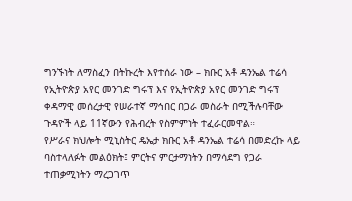ግንኙነት ለማስፈን በትኩረት እየተሰራ ነው – ክቡር አቶ ዳንኤል ተሬሳ
የኢትዮጵያ አየር መንገድ ግሩፕ እና የኢትዮጵያ አየር መንገድ ግሩፕ ቀዳማዊ መሰረታዊ የሠራተኛ ማኅበር በጋራ መስራት በሚችሉባቸው ጉዳዮች ላይ 11ኛውን የሕብረት የስምምነት ተፈራርመዋል።
የሥራና ክህሎት ሚኒስትር ዴኤታ ክቡር አቶ ዳንኤል ተሬሳ በመድረኩ ላይ ባስተላለፉት መልዕክት፤ ምርትና ምርታማነትን በማሳደግ የጋራ ተጠቃሚነትን ማረጋገጥ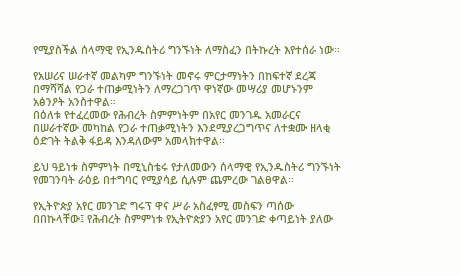የሚያስችል ሰላማዊ የኢንዱስትሪ ግንኙነት ለማስፈን በትኩረት እየተሰራ ነው፡፡

የአሠሪና ሠራተኛ መልካም ግንኙነት መኖሩ ምርታማነትን በከፍተኛ ደረጃ በማሻሻል የጋራ ተጠቃሚነትን ለማረጋገጥ ዋነኛው መሣሪያ መሆኑንም አፅንዖት አንስተዋል።
በዕለቱ የተፈረመው የሕብረት ስምምነትም በአየር መንገዱ አመራርና በሠራተኛው መካከል የጋራ ተጠቃሚነትን እንደሚያረጋግጥና ለተቋሙ ዘላቂ ዕድገት ትልቅ ፋይዳ እንዳለውም አመላክተዋል፡፡

ይህ ዓይነቱ ስምምነት በሚኒስቴሩ የታለመውን ሰላማዊ የኢንዱስትሪ ግንኙነት የመገንባት ራዕይ በተግባር የሚያሳይ ሲሉም ጨምረው ገልፀዋል፡፡

የኢትዮጵያ አየር መንገድ ግሩፕ ዋና ሥራ አስፈፃሚ መስፍን ጣሰው በበኩላቸው፤ የሕብረት ስምምነቱ የኢትዮጵያን አየር መንገድ ቀጣይነት ያለው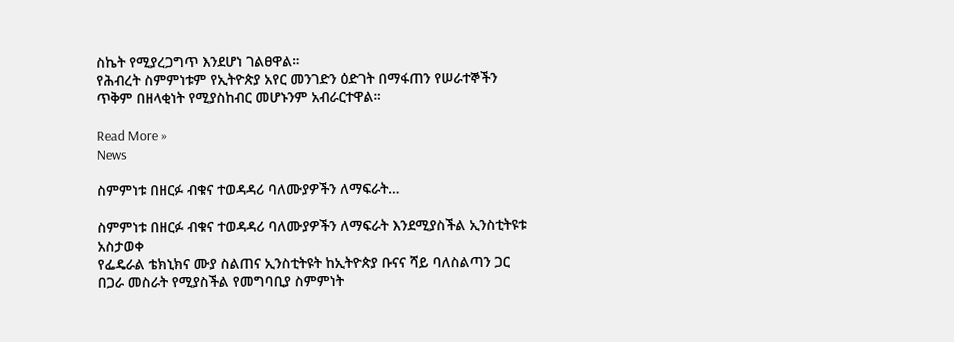ስኬት የሚያረጋግጥ እንደሆነ ገልፀዋል።
የሕብረት ስምምነቱም የኢትዮጵያ አየር መንገድን ዕድገት በማፋጠን የሠራተኞችን ጥቅም በዘላቂነት የሚያስከብር መሆኑንም አብራርተዋል።

Read More »
News

ስምምነቱ በዘርፉ ብቁና ተወዳዳሪ ባለሙያዎችን ለማፍራት…

ስምምነቱ በዘርፉ ብቁና ተወዳዳሪ ባለሙያዎችን ለማፍራት እንደሚያስችል ኢንስቲትዩቱ አስታወቀ
የፌዴራል ቴክኒክና ሙያ ስልጠና ኢንስቲትዩት ከኢትዮጵያ ቡናና ሻይ ባለስልጣን ጋር በጋራ መስራት የሚያስችል የመግባቢያ ስምምነት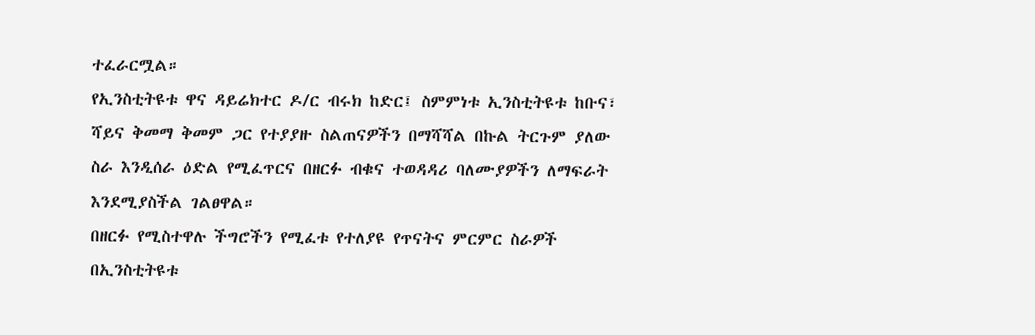ተፈራርሟል።
የኢንስቲትዩቱ ዋና ዳይሬክተር ዶ/ር ብሩክ ከድር፤ ስምምነቱ ኢንስቲትዩቱ ከቡና፣ ሻይና ቅመማ ቅመም ጋር የተያያዙ ስልጠናዎችን በማሻሻል በኩል ትርጉም ያለው ስራ እንዲሰራ ዕድል የሚፈጥርና በዘርፉ ብቁና ተወዳዳሪ ባለሙያዎችን ለማፍራት እንደሚያስችል ገልፀዋል።
በዘርፉ የሚስተዋሉ ችግሮችን የሚፈቱ የተለያዩ የጥናትና ምርምር ስራዎች በኢንስቲትዩቱ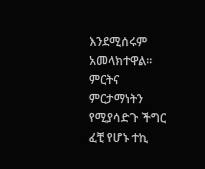እንደሚሰሩም አመላክተዋል።
ምርትና ምርታማነትን የሚያሳድጉ ችግር ፈቺ የሆኑ ተኪ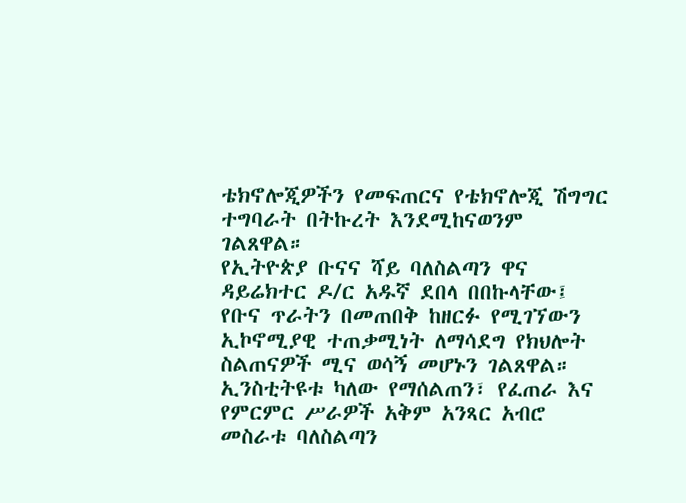ቴክኖሎጂዎችን የመፍጠርና የቴክኖሎጂ ሽግግር ተግባራት በትኩረት እንደሚከናወንም ገልጸዋል።
የኢትዮጵያ ቡናና ሻይ ባለስልጣን ዋና ዳይሬክተር ዶ/ር አዱኛ ደበላ በበኩላቸው፤ የቡና ጥራትን በመጠበቅ ከዘርፉ የሚገኘውን ኢኮኖሚያዊ ተጠቃሚነት ለማሳደግ የክህሎት ስልጠናዎች ሚና ወሳኝ መሆኑን ገልጸዋል።
ኢንስቲትዩቱ ካለው የማሰልጠን፣ የፈጠራ እና የምርምር ሥራዎች አቅም አንጻር አብሮ መስራቱ ባለስልጣን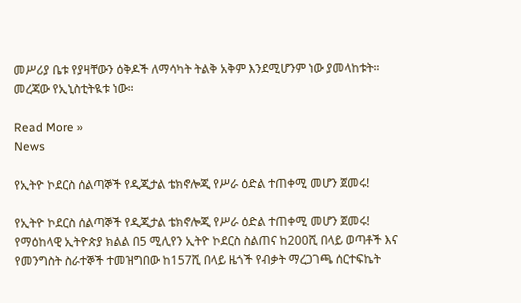መሥሪያ ቤቱ የያዛቸውን ዕቅዶች ለማሳካት ትልቅ አቅም እንደሚሆንም ነው ያመላከቱት። መረጃው የኢኒስቲትዪቱ ነው።

Read More »
News

የኢትዮ ኮደርስ ሰልጣኞች የዲጂታል ቴክኖሎጂ የሥራ ዕድል ተጠቀሚ መሆን ጀመሩ!

የኢትዮ ኮደርስ ሰልጣኞች የዲጂታል ቴክኖሎጂ የሥራ ዕድል ተጠቀሚ መሆን ጀመሩ!
የማዕከላዊ ኢትዮጵያ ክልል በ5 ሚሊየን ኢትዮ ኮደርስ ስልጠና ከ200ሺ በላይ ወጣቶች እና የመንግስት ስራተኞች ተመዝግበው ከ157ሺ በላይ ዜጎች የብቃት ማረጋገጫ ሰርተፍኬት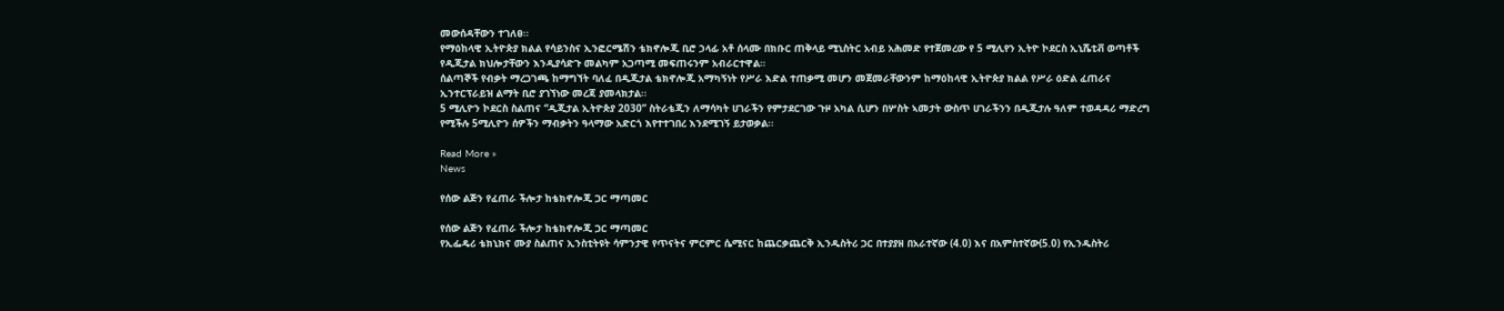መውሰዳቸውን ተገለፀ፡፡
የማዕከላዊ ኢትዮጵያ ክልል የሳይንስና ኢንፎርሜሽን ቴክኖሎጂ ቢሮ ኃላፊ አቶ ሰላሙ በክቡር ጠቅላይ ሚኒስትር አብይ አሕመድ የተጀመረው የ 5 ሚሊየን ኢትዮ ኮደርስ ኢኒሼቲቭ ወጣቶች የዲጂታል ክህሎታቸውን እንዲያሳድጉ መልካም አጋጣሚ መፍጠሩንም አብራርተዋል።
ሰልጣኞች የብቃት ማረጋገጫ ከማግኘት ባለፈ በዲጂታል ቴክኖሎጂ አማካኝነት የሥራ እድል ተጠቃሚ መሆን መጀመራቸውንም ከማዕከላዊ ኢትዮጵያ ክልል የሥራ ዕድል ፈጠራና ኢንተርፕራይዝ ልማት ቢሮ ያገኘነው መረጃ ያመላክታል፡፡
5 ሚሊዮን ኮደርስ ስልጠና “ዲጂታል ኢትዮጵያ 2030” ስትራቴጂን ለማሳካት ሀገራችን የምታደርገው ጉዞ አካል ሲሆን በሦስት ኣመታት ውስጥ ሀገራችንን በዲጂታሉ ዓለም ተወዳዳሪ ማድረግ የሚችሉ 5ሚሊዮን ሰዎችን ማብቃትን ዓላማው አድርጎ እየተተገበረ እንደሚገኝ ይታወቃል፡፡

Read More »
News

የሰው ልጅን የፈጠራ ችሎታ ከቴክኖሎጂ ጋር ማጣመር

የሰው ልጅን የፈጠራ ችሎታ ከቴክኖሎጂ ጋር ማጣመር
የኢፌዴሪ ቴክኒክና ሙያ ስልጠና ኢንስቲትዩት ሳምንታዊ የጥናትና ምርምር ሴሚናር ከጨርቃጨርቅ ኢንዱስትሪ ጋር በተያያዘ በአራተኛው (4.0) እና በአምስተኛው(5.0) የኢንዱስትሪ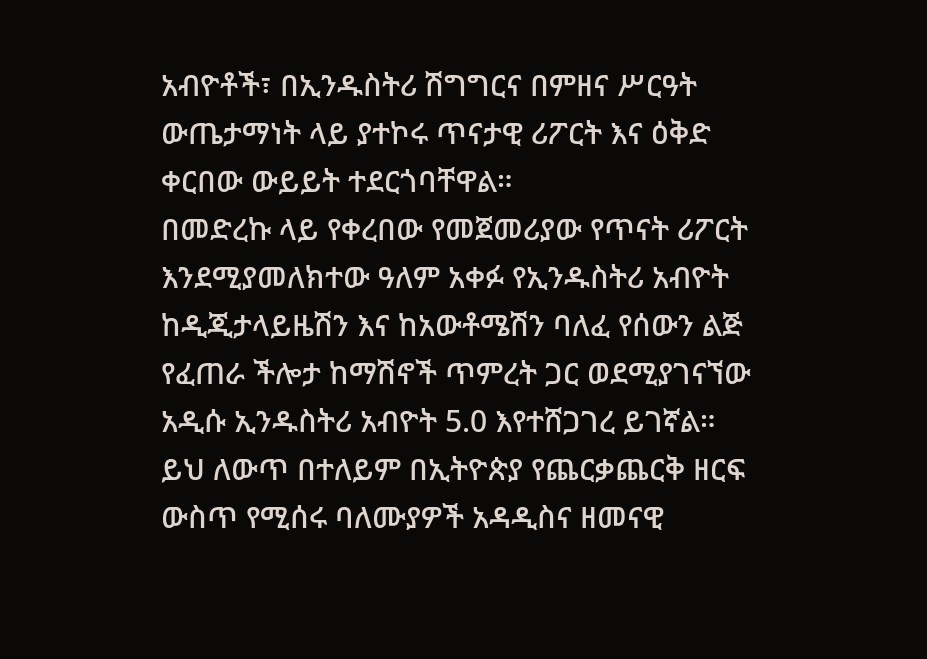አብዮቶች፣ በኢንዱስትሪ ሽግግርና በምዘና ሥርዓት ውጤታማነት ላይ ያተኮሩ ጥናታዊ ሪፖርት እና ዕቅድ ቀርበው ውይይት ተደርጎባቸዋል።
በመድረኩ ላይ የቀረበው የመጀመሪያው የጥናት ሪፖርት እንደሚያመለክተው ዓለም አቀፉ የኢንዱስትሪ አብዮት ከዲጂታላይዜሽን እና ከአውቶሜሽን ባለፈ የሰውን ልጅ የፈጠራ ችሎታ ከማሽኖች ጥምረት ጋር ወደሚያገናኘው አዲሱ ኢንዱስትሪ አብዮት 5.0 እየተሸጋገረ ይገኛል። ይህ ለውጥ በተለይም በኢትዮጵያ የጨርቃጨርቅ ዘርፍ ውስጥ የሚሰሩ ባለሙያዎች አዳዲስና ዘመናዊ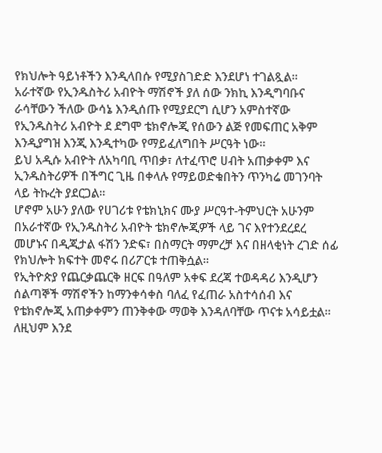የክህሎት ዓይነቶችን እንዲላበሱ የሚያስገድድ እንደሆነ ተገልጿል፡፡
አራተኛው የኢንዱስትሪ አብዮት ማሽኖች ያለ ሰው ንክኪ እንዲግባቡና ራሳቸውን ችለው ውሳኔ እንዲሰጡ የሚያደርግ ሲሆን አምስተኛው የኢንዱስትሪ አብዮት ደ ደግሞ ቴክኖሎጂ የሰውን ልጅ የመፍጠር አቅም እንዲያግዝ እንጂ እንዲተካው የማይፈለግበት ሥርዓት ነው።
ይህ አዲሱ አብዮት ለአካባቢ ጥበቃ፣ ለተፈጥሮ ሀብት አጠቃቀም እና ኢንዱስትሪዎች በችግር ጊዜ በቀላሉ የማይወድቁበትን ጥንካሬ መገንባት ላይ ትኩረት ያደርጋል።
ሆኖም አሁን ያለው የሀገሪቱ የቴክኒክና ሙያ ሥርዓተ-ትምህርት አሁንም በአራተኛው የኢንዱስትሪ አብዮት ቴክኖሎጂዎች ላይ ገና እየተንደረደረ መሆኑና በዲጂታል ፋሽን ንድፍ፣ በስማርት ማምረቻ እና በዘላቂነት ረገድ ሰፊ የክህሎት ክፍተት መኖሩ በሪፖርቱ ተጠቅሷል።
የኢትዮጵያ የጨርቃጨርቅ ዘርፍ በዓለም አቀፍ ደረጃ ተወዳዳሪ እንዲሆን ሰልጣኞች ማሽኖችን ከማንቀሳቀስ ባለፈ የፈጠራ አስተሳሰብ እና የቴክኖሎጂ አጠቃቀምን ጠንቅቀው ማወቅ እንዳለባቸው ጥናቱ አሳይቷል።
ለዚህም እንደ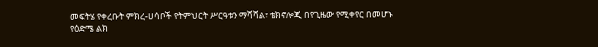መፍትሄ የቀረቡት ምክረ-ሀሳቦች የትምህርት ሥርዓቱን ማሻሻል፣ ቴክኖሎጂ በየጊዜው የሚቀየር በመሆኑ የዕድሜ ልክ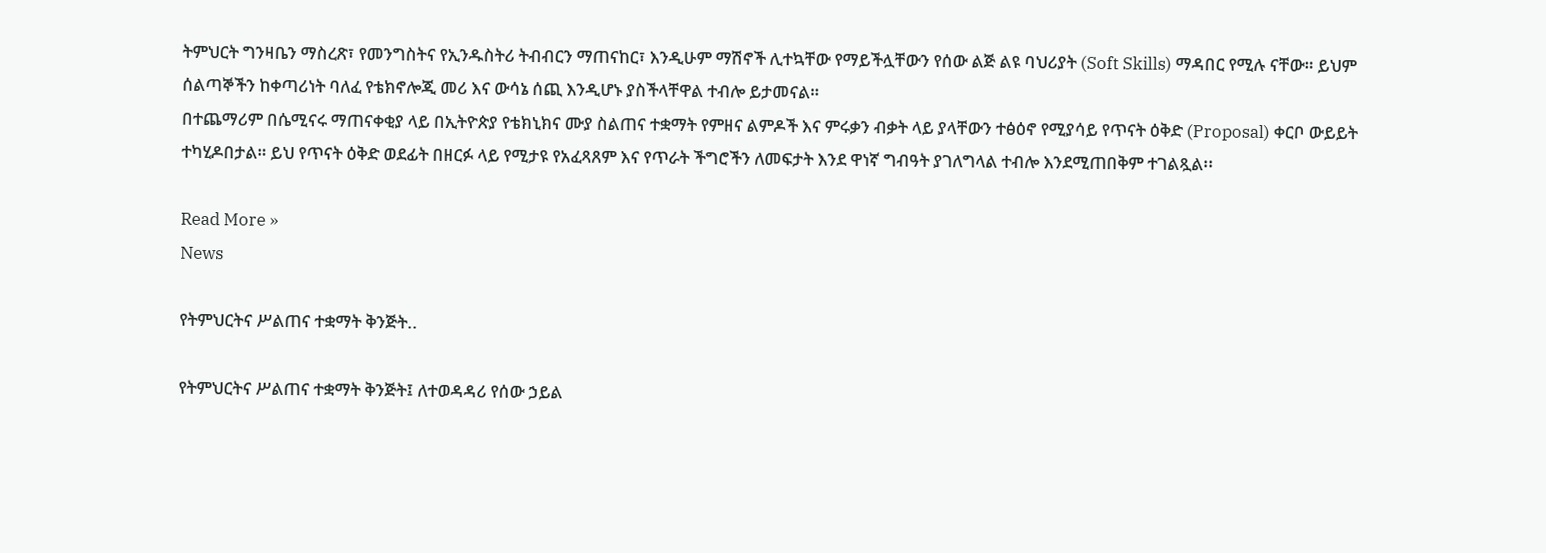ትምህርት ግንዛቤን ማስረጽ፣ የመንግስትና የኢንዱስትሪ ትብብርን ማጠናከር፣ እንዲሁም ማሽኖች ሊተኳቸው የማይችሏቸውን የሰው ልጅ ልዩ ባህሪያት (Soft Skills) ማዳበር የሚሉ ናቸው። ይህም ሰልጣኞችን ከቀጣሪነት ባለፈ የቴክኖሎጂ መሪ እና ውሳኔ ሰጪ እንዲሆኑ ያስችላቸዋል ተብሎ ይታመናል።
በተጨማሪም በሴሚናሩ ማጠናቀቂያ ላይ በኢትዮጵያ የቴክኒክና ሙያ ስልጠና ተቋማት የምዘና ልምዶች እና ምሩቃን ብቃት ላይ ያላቸውን ተፅዕኖ የሚያሳይ የጥናት ዕቅድ (Proposal) ቀርቦ ውይይት ተካሂዶበታል። ይህ የጥናት ዕቅድ ወደፊት በዘርፉ ላይ የሚታዩ የአፈጻጸም እና የጥራት ችግሮችን ለመፍታት እንደ ዋነኛ ግብዓት ያገለግላል ተብሎ እንደሚጠበቅም ተገልጿል፡፡

Read More »
News

የትምህርትና ሥልጠና ተቋማት ቅንጅት..

የትምህርትና ሥልጠና ተቋማት ቅንጅት፤ ለተወዳዳሪ የሰው ኃይል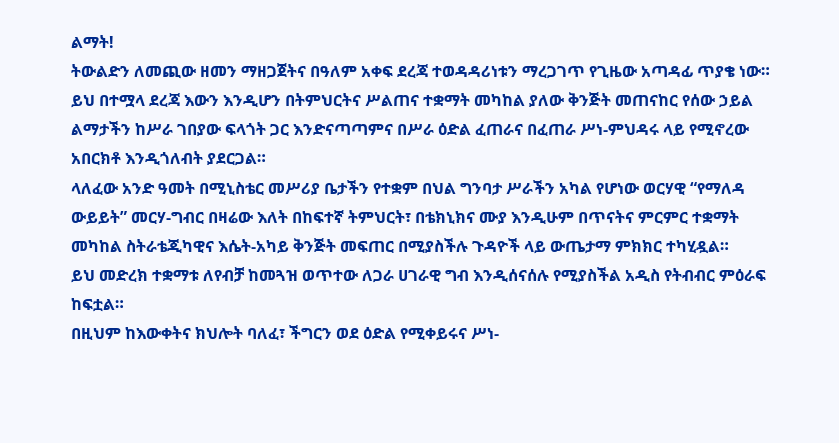ልማት!
ትውልድን ለመጪው ዘመን ማዘጋጀትና በዓለም አቀፍ ደረጃ ተወዳዳሪነቱን ማረጋገጥ የጊዜው አጣዳፊ ጥያቄ ነው።
ይህ በተሟላ ደረጃ እውን እንዲሆን በትምህርትና ሥልጠና ተቋማት መካከል ያለው ቅንጅት መጠናከር የሰው ኃይል ልማታችን ከሥራ ገበያው ፍላጎት ጋር እንድናጣጣምና በሥራ ዕድል ፈጠራና በፈጠራ ሥነ-ምህዳሩ ላይ የሚኖረው አበርክቶ እንዲጎለብት ያደርጋል።
ላለፈው አንድ ዓመት በሚኒስቴር መሥሪያ ቤታችን የተቋም በህል ግንባታ ሥራችን አካል የሆነው ወርሃዊ “የማለዳ ውይይት” መርሃ-ግብር በዛሬው እለት በከፍተኛ ትምህርት፣ በቴክኒክና ሙያ እንዲሁም በጥናትና ምርምር ተቋማት መካከል ስትራቴጂካዊና እሴት-አካይ ቅንጅት መፍጠር በሚያስችሉ ጉዳዮች ላይ ውጤታማ ምክክር ተካሂዷል።
ይህ መድረክ ተቋማቱ ለየብቻ ከመጓዝ ወጥተው ለጋራ ሀገራዊ ግብ እንዲሰናሰሉ የሚያስችል አዲስ የትብብር ምዕራፍ ከፍቷል።
በዚህም ከእውቀትና ክህሎት ባለፈ፣ ችግርን ወደ ዕድል የሚቀይሩና ሥነ-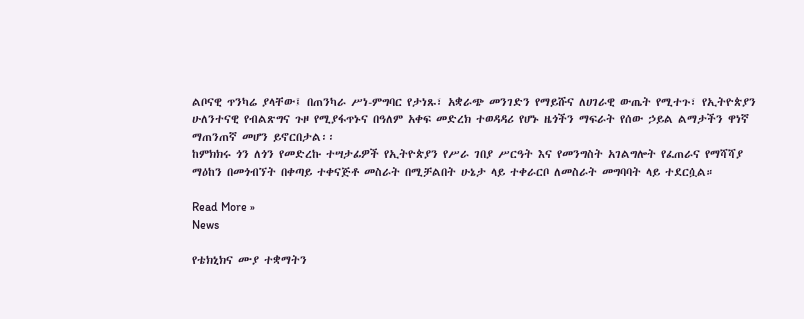ልቦናዊ ጥንካሬ ያላቸው፤ በጠንካራ ሥነ-ምግባር የታነጹ፣ አቋራጭ መንገድን የማይሹና ለሀገራዊ ውጤት የሚተጉ፣ የኢትዮጵያን ሁለንተናዊ የብልጽግና ጉዞ የሚያፋጥኑና በዓለም አቀፍ መድረክ ተወዳዳሪ የሆኑ ዜጎችን ማፍራት የሰው ኃይል ልማታችን ዋነኛ ማጠንጠኛ መሆን ይኖርበታል፡፡
ከምክክሩ ጎን ለጎን የመድረኩ ተሣታፊዎች የኢትዮጵያን የሥራ ገበያ ሥርዓት እና የመንግስት አገልግሎት የፈጠራና የማሻሻያ ማዕከን በመጎብኘት በቀጣይ ተቀናጅቶ መስራት በሚቻልበት ሁኔታ ላይ ተቀራርቦ ለመስራት መግባባት ላይ ተደርሷል።

Read More »
News

የቴክኒክና ሙያ ተቋማትን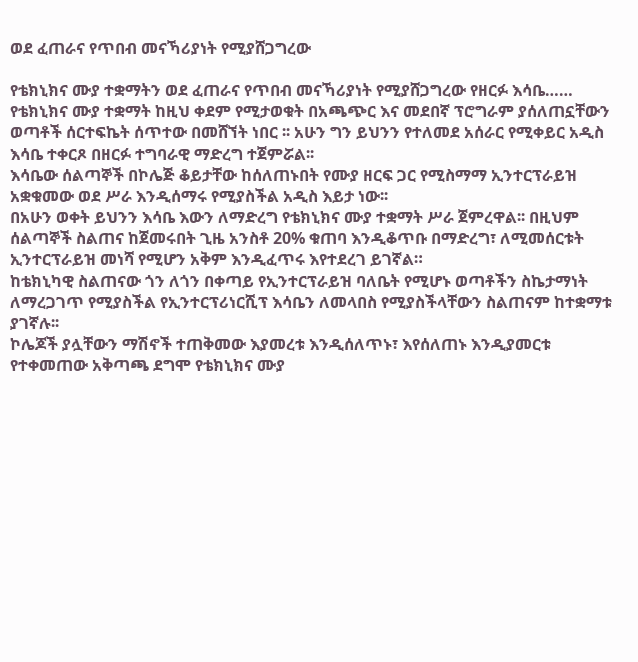ወደ ፈጠራና የጥበብ መናኻሪያነት የሚያሸጋግረው

የቴክኒክና ሙያ ተቋማትን ወደ ፈጠራና የጥበብ መናኻሪያነት የሚያሸጋግረው የዘርፉ እሳቤ……
የቴክኒክና ሙያ ተቋማት ከዚህ ቀደም የሚታወቁት በአጫጭር እና መደበኛ ፕሮግራም ያሰለጠኗቸውን ወጣቶች ሰርተፍኬት ሰጥተው በመሸኘት ነበር ፡፡ አሁን ግን ይህንን የተለመደ አሰራር የሚቀይር አዲስ እሳቤ ተቀርጾ በዘርፉ ተግባራዊ ማድረግ ተጀምሯል፡፡
እሳቤው ሰልጣኞች በኮሌጅ ቆይታቸው ከሰለጠኑበት የሙያ ዘርፍ ጋር የሚስማማ ኢንተርፕራይዝ አቋቁመው ወደ ሥራ እንዲሰማሩ የሚያስችል አዲስ እይታ ነው፡፡
በአሁን ወቀት ይህንን እሳቤ እውን ለማድረግ የቴክኒክና ሙያ ተቋማት ሥራ ጀምረዋል፡፡ በዚህም ሰልጣኞች ስልጠና ከጀመሩበት ጊዜ አንስቶ 20% ቁጠባ እንዲቆጥቡ በማድረግ፣ ለሚመሰርቱት ኢንተርፕራይዝ መነሻ የሚሆን አቅም እንዲፈጥሩ እየተደረገ ይገኛል።
ከቴክኒካዊ ስልጠናው ጎን ለጎን በቀጣይ የኢንተርፕራይዝ ባለቤት የሚሆኑ ወጣቶችን ስኬታማነት ለማረጋገጥ የሚያስችል የኢንተርፕሪነርሺፕ እሳቤን ለመላበስ የሚያስችላቸውን ስልጠናም ከተቋማቱ ያገኛሉ፡፡
ኮሌጆች ያሏቸውን ማሽኖች ተጠቅመው እያመረቱ እንዲሰለጥኑ፣ እየሰለጠኑ እንዲያመርቱ የተቀመጠው አቅጣጫ ደግሞ የቴክኒክና ሙያ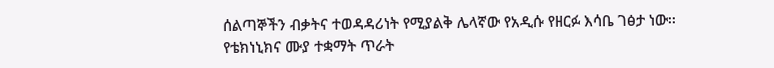ሰልጣኞችን ብቃትና ተወዳዳሪነት የሚያልቅ ሌላኛው የአዲሱ የዘርፉ እሳቤ ገፅታ ነው፡፡
የቴክነኒክና ሙያ ተቋማት ጥራት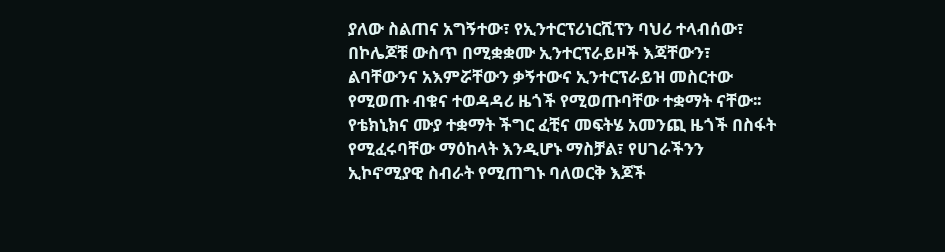ያለው ስልጠና አግኝተው፣ የኢንተርፕሪነርሺፕን ባህሪ ተላብሰው፣ በኮሌጆቹ ውስጥ በሚቋቋሙ ኢንተርፕራይዞች እጃቸውን፣ ልባቸውንና አእምሯቸውን ቃኝተውና ኢንተርፕራይዝ መስርተው የሚወጡ ብቁና ተወዳዳሪ ዜጎች የሚወጡባቸው ተቋማት ናቸው፡፡
የቴክኒክና ሙያ ተቋማት ችግር ፈቺና መፍትሄ አመንጪ ዜጎች በስፋት የሚፈሩባቸው ማዕከላት እንዲሆኑ ማስቻል፣ የሀገራችንን ኢኮኖሚያዊ ስብራት የሚጠግኑ ባለወርቅ እጆች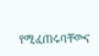የሚፈጠሩባቸውና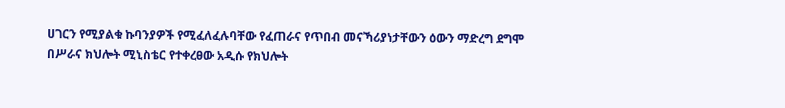ሀገርን የሚያልቁ ኩባንያዎች የሚፈለፈሉባቸው የፈጠራና የጥበብ መናኻሪያነታቸውን ዕውን ማድረግ ደግሞ በሥራና ክህሎት ሚኒስቴር የተቀረፀው አዲሱ የክህሎት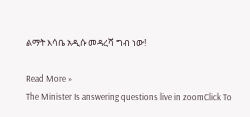ልማት እሳቤ አዲሱ መዳረሻ ግብ ነው!

Read More »
The Minister Is answering questions live in zoomClick To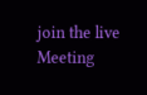join the live Meeting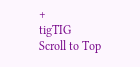+
tigTIG
Scroll to Top